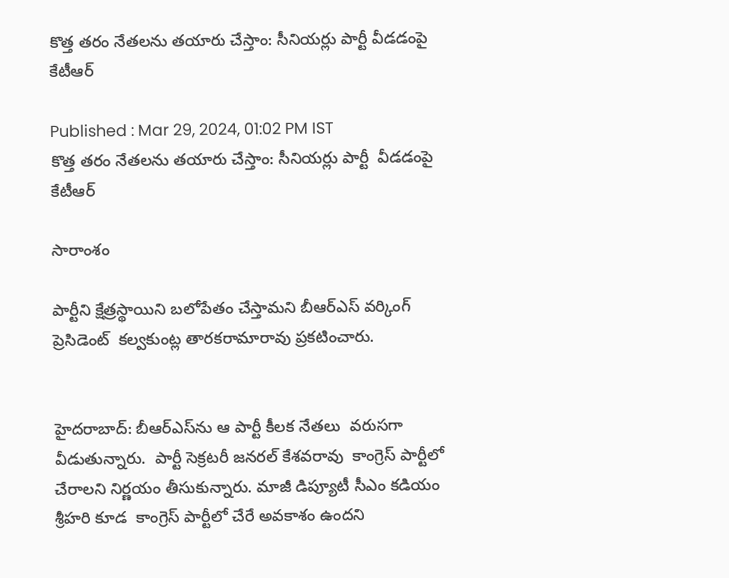కొత్త తరం నేతలను తయారు చేస్తాం: సీనియర్లు పార్టీ వీడడంపై కేటీఆర్

Published : Mar 29, 2024, 01:02 PM IST
కొత్త తరం నేతలను తయారు చేస్తాం: సీనియర్లు పార్టీ  వీడడంపై  కేటీఆర్

సారాంశం

పార్టీని క్షేత్రస్థాయిని బలోపేతం చేస్తామని బీఆర్ఎస్ వర్కింగ్ ప్రెసిడెంట్  కల్వకుంట్ల తారకరామారావు ప్రకటించారు.


హైదరాబాద్: బీఆర్ఎస్‌ను ఆ పార్టీ కీలక నేతలు  వరుసగా వీడుతున్నారు.  పార్టీ సెక్రటరీ జనరల్ కేశవరావు  కాంగ్రెస్ పార్టీలో చేరాలని నిర్ణయం తీసుకున్నారు. మాజీ డిప్యూటీ సీఎం కడియం శ్రీహరి కూడ  కాంగ్రెస్ పార్టీలో చేరే అవకాశం ఉందని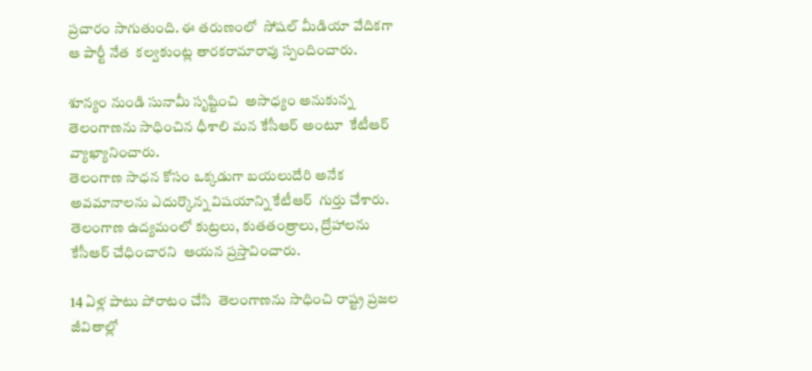ప్రచారం సాగుతుంది. ఈ తరుణంలో  సోషల్ మీడియా వేదికగా  ఆ పార్టీ నేత  కల్వకుంట్ల తారకరామారావు స్పందించారు.

శూన్యం నుండి సునామీ సృష్టించి  అసాధ్యం అనుకున్న తెలంగాణను సాధించిన ధీశాలి మన కేసీఆర్ అంటూ  కేటీఆర్ వ్యాఖ్యానించారు.
తెలంగాణ సాధన కోసం ఒక్కడుగా బయలుదేరి అనేక అవమానాలను ఎదుర్కొన్న విషయాన్ని కేటీఆర్  గుర్తు చేశారు. తెలంగాణ ఉద్యమంలో కుట్రలు, కుతతంత్రాలు, ద్రోహాలను కేసీఆర్ చేధించారని  ఆయన ప్రస్తావించారు.

14 ఏళ్ల పాటు పోరాటం చేసి  తెలంగాణను సాధించి రాష్ట్ర ప్రజల జీవితాల్లో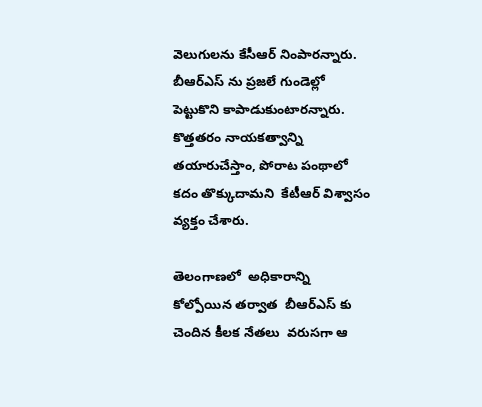వెలుగులను కేసీఆర్ నింపారన్నారు.  బీఆర్ఎస్ ను ప్రజలే గుండెల్లో పెట్టుకొని కాపాడుకుంటారన్నారు. కొత్తతరం నాయకత్వాన్ని తయారుచేస్తాం, పోరాట పంథాలో కదం తొక్కుదామని  కేటీఆర్ విశ్వాసం వ్యక్తం చేశారు.

తెలంగాణలో  అధికారాన్ని కోల్పోయిన తర్వాత  బీఆర్ఎస్ కు చెందిన కీలక నేతలు  వరుసగా ఆ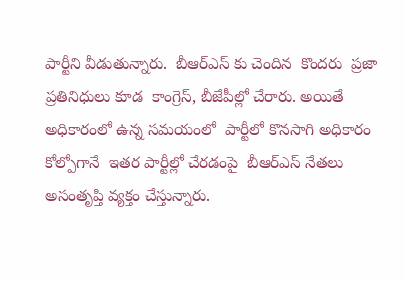పార్టీని వీడుతున్నారు.  బీఆర్ఎస్ కు చెందిన  కొందరు  ప్రజా ప్రతినిధులు కూడ  కాంగ్రెస్, బీజేపీల్లో చేరారు. అయితే అధికారంలో ఉన్న సమయంలో  పార్టీలో కొనసాగి అధికారం కోల్పోగానే  ఇతర పార్టీల్లో చేరడంపై  బీఆర్ఎస్ నేతలు అసంతృప్తి వ్యక్తం చేస్తున్నారు.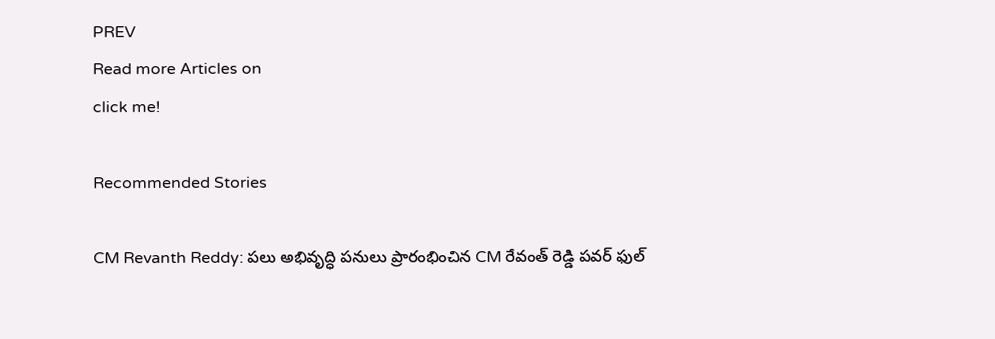PREV
Read more Articles on
click me!

Recommended Stories

CM Revanth Reddy: పలు అభివృద్ధి పనులు ప్రారంభించిన CM రేవంత్ రెడ్డి పవర్ ఫుల్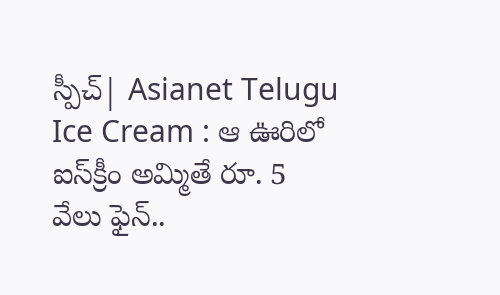స్పీచ్| Asianet Telugu
Ice Cream : ఆ ఊరిలో ఐస్‌క్రీం అమ్మితే రూ. 5 వేలు ఫైన్..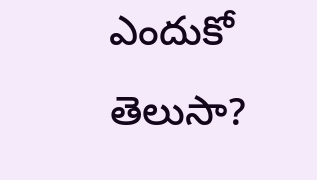ఎందుకో తెలుసా?